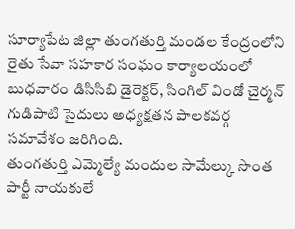సూర్యాపేట జిల్లా తుంగతుర్తి మండల కేంద్రంలోని రైతు సేవా సహకార సంఘం కార్యాలయంలో బుధవారం డిసిసిబి డైరెక్టర్, సింగిల్ విండో చైర్మన్ గుడిపాటి సైదులు అధ్యక్షతన పాలకవర్గ సమావేశం జరిగింది.
తుంగతుర్తి ఎమ్మెల్యే మందుల సామేల్కు సొంత పార్టీ నాయకులే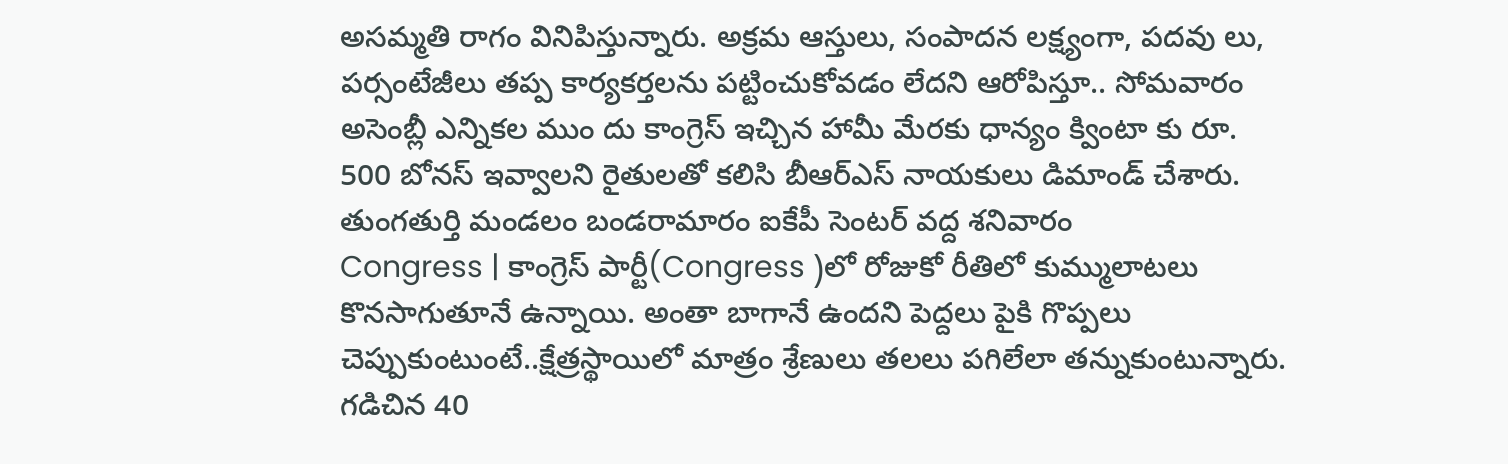అసమ్మతి రాగం వినిపిస్తున్నారు. అక్రమ ఆస్తులు, సంపాదన లక్ష్యంగా, పదవు లు, పర్సంటేజీలు తప్ప కార్యకర్తలను పట్టించుకోవడం లేదని ఆరోపిస్తూ.. సోమవారం
అసెంబ్లీ ఎన్నికల ముం దు కాంగ్రెస్ ఇచ్చిన హామీ మేరకు ధాన్యం క్వింటా కు రూ. 500 బోనస్ ఇవ్వాలని రైతులతో కలిసి బీఆర్ఎస్ నాయకులు డిమాండ్ చేశారు. తుంగతుర్తి మండలం బండరామారం ఐకేపీ సెంటర్ వద్ద శనివారం
Congress | కాంగ్రెస్ పార్టీ(Congress )లో రోజుకో రీతిలో కుమ్ములాటలు కొనసాగుతూనే ఉన్నాయి. అంతా బాగానే ఉందని పెద్దలు పైకి గొప్పలు చెప్పుకుంటుంటే..క్షేత్రస్థాయిలో మాత్రం శ్రేణులు తలలు పగిలేలా తన్నుకుంటున్నారు.
గడిచిన 40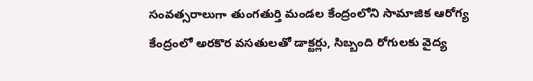సంవత్సరాలుగా తుంగతుర్తి మండల కేంద్రంలోని సామాజిక ఆరోగ్య కేంద్రంలో అరకొర వసతులతో డాక్టర్లు, సిబ్బంది రోగులకు వైద్య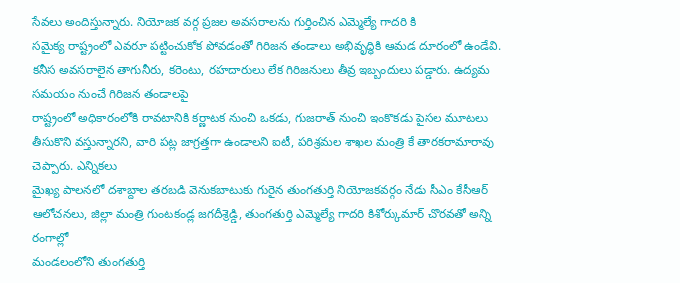సేవలు అందిస్తున్నారు. నియోజక వర్గ ప్రజల అవసరాలను గుర్తించిన ఎమ్మెల్యే గాదరి కి
సమైక్య రాష్ట్రంలో ఎవరూ పట్టించుకోక పోవడంతో గిరిజన తండాలు అభివృద్ధికి ఆమడ దూరంలో ఉండేవి. కనీస అవసరాలైన తాగునీరు, కరెంటు, రహదారులు లేక గిరిజనులు తీవ్ర ఇబ్బందులు పడ్డారు. ఉద్యమ సమయం నుంచే గిరిజన తండాలపై
రాష్ట్రంలో అధికారంలోకి రావటానికి కర్ణాటక నుంచి ఒకడు, గుజరాత్ నుంచి ఇంకొకడు పైసల మూటలు తీసుకొని వస్తున్నారని, వారి పట్ల జాగ్రత్తగా ఉండాలని ఐటీ, పరిశ్రమల శాఖల మంత్రి కే తారకరామారావు చెప్పారు. ఎన్నికలు
మైఖ్య పాలనలో దశాబ్దాల తరబడి వెనుకబాటుకు గురైన తుంగతుర్తి నియోజకవర్గం నేడు సీఎం కేసీఆర్ ఆలోచనలు, జిల్లా మంత్రి గుంటకండ్ల జగదీశ్రెడ్డి, తుంగతుర్తి ఎమ్మెల్యే గాదరి కిశోర్కుమార్ చొరవతో అన్ని రంగాల్లో
మండలంలోని తుంగతుర్తి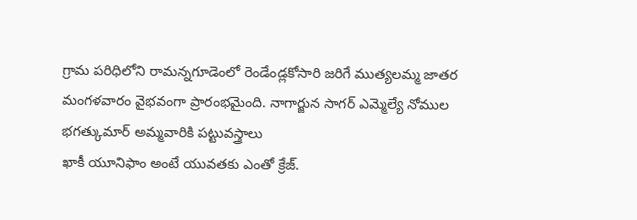గ్రామ పరిధిలోని రామన్నగూడెంలో రెండేండ్లకోసారి జరిగే ముత్యలమ్మ జాతర మంగళవారం వైభవంగా ప్రారంభమైంది. నాగార్జున సాగర్ ఎమ్మెల్యే నోముల భగత్కుమార్ అమ్మవారికి పట్టువస్త్రాలు
ఖాకీ యూనిఫాం అంటే యువతకు ఎంతో క్రేజ్.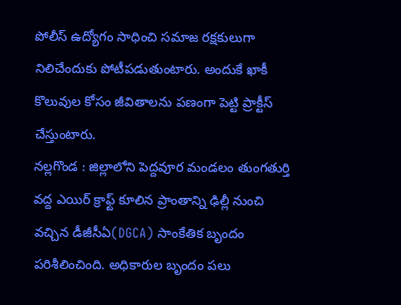పోలీస్ ఉద్యోగం సాధించి సమాజ రక్షకులుగా నిలిచేందుకు పోటీపడుతుంటారు. అందుకే ఖాకీ కొలువుల కోసం జీవితాలను పణంగా పెట్టి ప్రాక్టీస్ చేస్తుంటారు.
నల్లగొండ : జిల్లాలోని పెద్దవూర మండలం తుంగతుర్తి వద్ద ఎయిర్ క్రాఫ్ట్ కూలిన ప్రాంతాన్ని ఢిల్లీ నుంచి వచ్చిన డీజీసీఏ(DGCA) సాంకేతిక బృందం పరిశీలించింది. అధికారుల బృందం పలు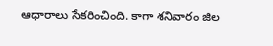ఆధారాలు సేకరించింది. కాగా శనివారం జిల